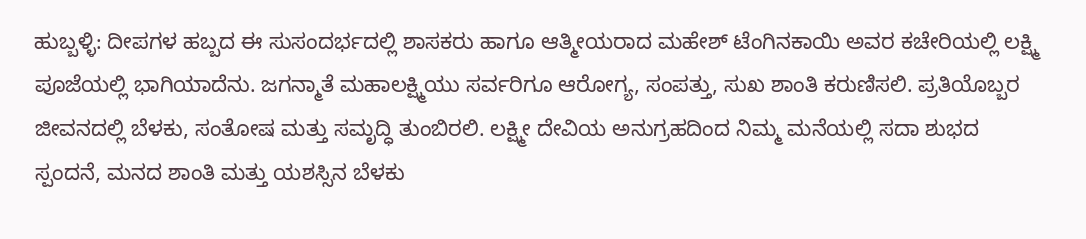ಹುಬ್ಬಳ್ಳಿ: ದೀಪಗಳ ಹಬ್ಬದ ಈ ಸುಸಂದರ್ಭದಲ್ಲಿ ಶಾಸಕರು ಹಾಗೂ ಆತ್ಮೀಯರಾದ ಮಹೇಶ್ ಟೆಂಗಿನಕಾಯಿ ಅವರ ಕಚೇರಿಯಲ್ಲಿ ಲಕ್ಷ್ಮಿ ಪೂಜೆಯಲ್ಲಿ ಭಾಗಿಯಾದೆನು. ಜಗನ್ಮಾತೆ ಮಹಾಲಕ್ಷ್ಮಿಯು ಸರ್ವರಿಗೂ ಆರೋಗ್ಯ, ಸಂಪತ್ತು, ಸುಖ ಶಾಂತಿ ಕರುಣಿಸಲಿ. ಪ್ರತಿಯೊಬ್ಬರ ಜೀವನದಲ್ಲಿ ಬೆಳಕು, ಸಂತೋಷ ಮತ್ತು ಸಮೃದ್ಧಿ ತುಂಬಿರಲಿ. ಲಕ್ಷ್ಮೀ ದೇವಿಯ ಅನುಗ್ರಹದಿಂದ ನಿಮ್ಮ ಮನೆಯಲ್ಲಿ ಸದಾ ಶುಭದ ಸ್ಪಂದನೆ, ಮನದ ಶಾಂತಿ ಮತ್ತು ಯಶಸ್ಸಿನ ಬೆಳಕು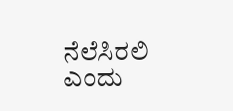ನೆಲೆಸಿರಲಿ ಎಂದು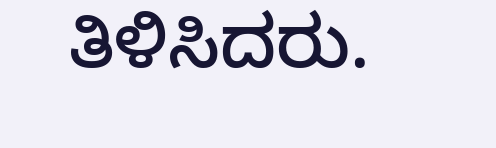ತಿಳಿಸಿದರು.